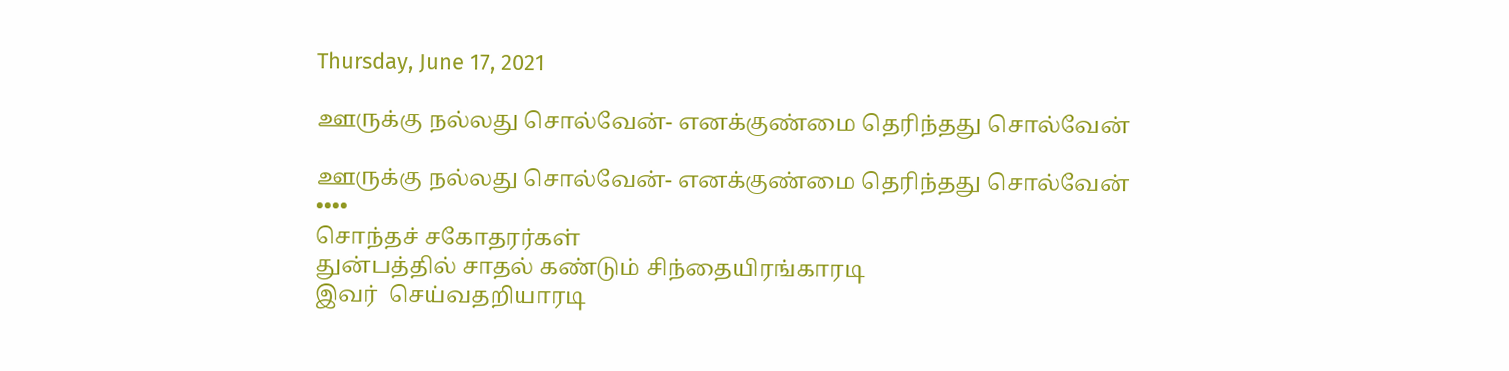Thursday, June 17, 2021

ஊருக்கு நல்லது சொல்வேன்- எனக்குண்மை தெரிந்தது சொல்வேன்

ஊருக்கு நல்லது சொல்வேன்- எனக்குண்மை தெரிந்தது சொல்வேன்
••••
சொந்தச் சகோதரர்கள்
துன்பத்தில் சாதல் கண்டும் சிந்தையிரங்காரடி
இவர்  செய்வதறியாரடி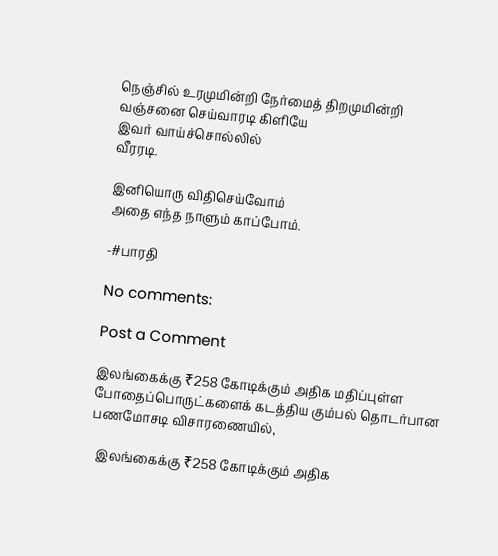நெஞ்சில் உரமுமின்றி நேர்மைத் திறமுமின்றி
வஞ்சனை செய்வாரடி கிளியே
இவர் வாய்ச்சொல்லில்
வீரரடி.

இனியொரு விதிசெய்வோம்
அதை எந்த நாளும் காப்போம்.

-#பாரதி

No comments:

Post a Comment

இலங்கைக்கு ₹258 கோடிக்கும் அதிக மதிப்புள்ள போதைப்பொருட்களைக் கடத்திய கும்பல் தொடர்பான பணமோசடி விசாரணையில்,

  இலங்கைக்கு ₹258 கோடிக்கும் அதிக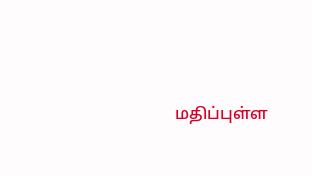மதிப்புள்ள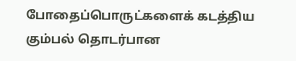போதைப்பொருட்களைக் கடத்திய கும்பல் தொடர்பான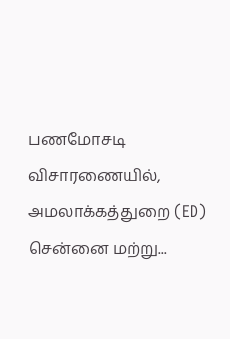பணமோசடி விசாரணையில், அமலாக்கத்துறை (ED) சென்னை மற்று...